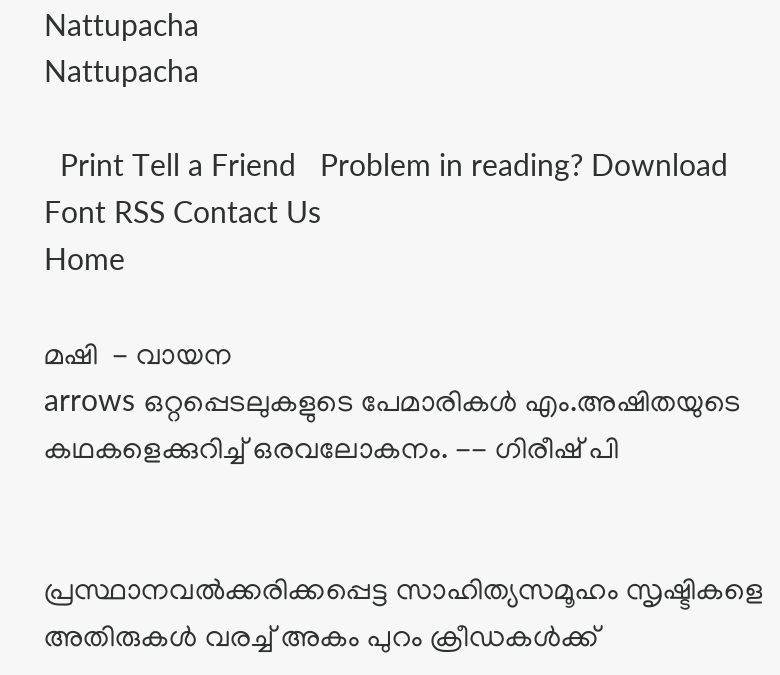Nattupacha
Nattupacha

  Print Tell a Friend   Problem in reading? Download Font RSS Contact Us
Home

മഷി  - വായന
arrows ഒറ്റപ്പെടലുകളുടെ പേമാരികള്‍ എം.അഷിതയുടെ കഥകളെക്കുറിച്ച് ഒരവലോകനം. -- ഗിരീഷ് പി


പ്രസ്ഥാനവല്‍ക്കരിക്കപ്പെട്ട സാഹിത്യസമൂഹം സൃഷ്ടികളെ അതിരുകള്‍ വരച്ച് അകം പുറം ക്രീഡകള്‍ക്ക്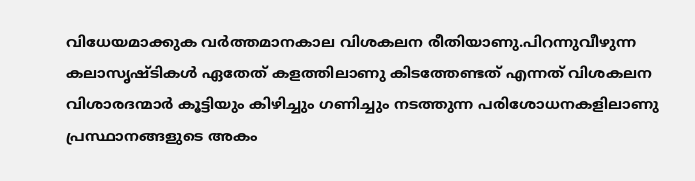വിധേയമാക്കുക വര്‍ത്തമാനകാല വിശകലന രീതിയാണു.പിറന്നുവീഴുന്ന കലാസൃഷ്ടികള്‍ ഏതേത് കളത്തിലാണു കിടത്തേണ്ടത് എന്നത് വിശകലന വിശാരദന്മാര്‍ കൂട്ടിയും കിഴിച്ചും ഗണിച്ചും നടത്തുന്ന പരിശോധനകളിലാണു പ്രസ്ഥാനങ്ങളുടെ അകം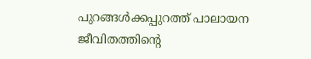പുറങ്ങള്‍ക്കപ്പുറത്ത് പാലായന ജീവിതത്തിന്റെ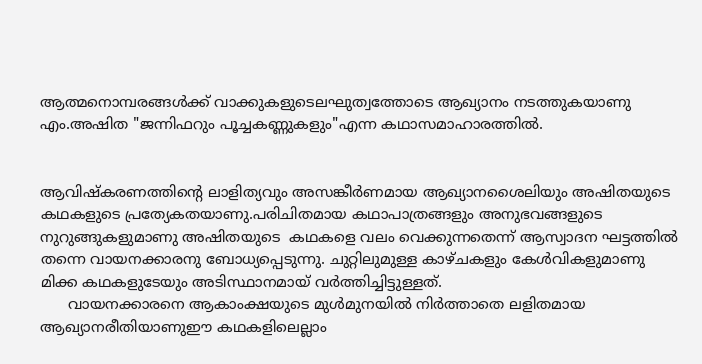ആത്മനൊമ്പരങ്ങള്‍ക്ക് വാക്കുകളുടെലഘുത്വത്തോടെ ആഖ്യാനം നടത്തുകയാണു എം.അഷിത "ജന്നിഫറും പൂച്ചകണ്ണുകളും"എന്ന കഥാസമാഹാരത്തില്‍.


ആവിഷ്കരണത്തിന്റെ ലാളിത്യവും അസങ്കീര്‍ണമായ ആഖ്യാനശൈലിയും അഷിതയുടെ കഥകളുടെ പ്രത്യേകതയാണു.പരിചിതമായ കഥാപാത്രങ്ങളും അനുഭവങ്ങളുടെ നുറുങ്ങുകളുമാണു അഷിതയുടെ  കഥകളെ വലം വെക്കുന്നതെന്ന് ആസ്വാദന ഘട്ടത്തില്‍ തന്നെ വായനക്കാരനു ബോധ്യപ്പെടുന്നു. ചുറ്റിലുമുള്ള കാഴ്ചകളും കേള്‍വികളുമാണു മിക്ക കഥകളുടേയും അടിസ്ഥാനമായ് വര്‍ത്തിച്ചിട്ടുള്ളത്.
      വായനക്കാരനെ ആകാംക്ഷയുടെ മുള്‍മുനയില്‍ നിര്‍ത്താതെ ലളിതമായ ആഖ്യാനരീതിയാണുഈ കഥകളിലെല്ലാം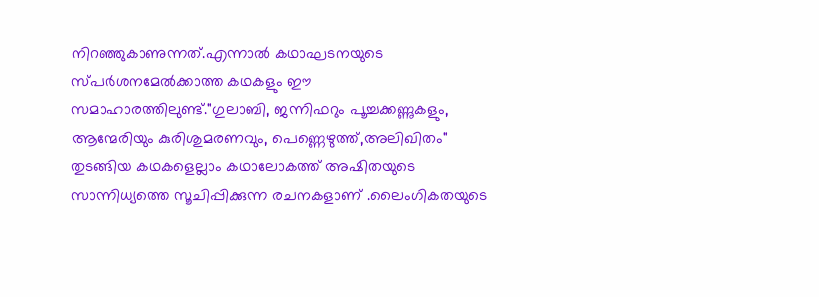നിറഞ്ഞുകാണുന്നത്.എന്നാല്‍ കഥാഘടനയുടെ സ്പര്‍ശനമേല്‍ക്കാത്ത കഥകളും ഈ സമാഹാരത്തിലുണ്ട്."ഗുലാബി, ജന്നിഫറും പൂച്ചക്കണ്ണുകളും, ആന്മേരിയും കുരിശുമരണവും, പെണ്ണെഴുത്ത്,അലിഖിതം" തുടങ്ങിയ കഥകളെല്ലാം കഥാലോകത്ത് അഷിതയുടെ സാന്നിധ്യത്തെ സൂചിപ്പിക്കുന്ന രചനകളാണ് .ലൈംഗികതയുടെ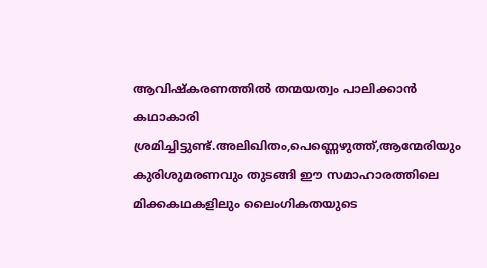ആവിഷ്കരണത്തില്‍ തന്മയത്വം പാലിക്കാന്‍ കഥാകാരി ശ്രമിച്ചിട്ടുണ്ട്.അലിഖിതം,പെണ്ണെഴുത്ത്,ആന്മേരിയും കുരിശുമരണവും തുടങ്ങി ഈ സമാഹാരത്തിലെ മിക്കകഥകളിലും ലൈംഗികതയുടെ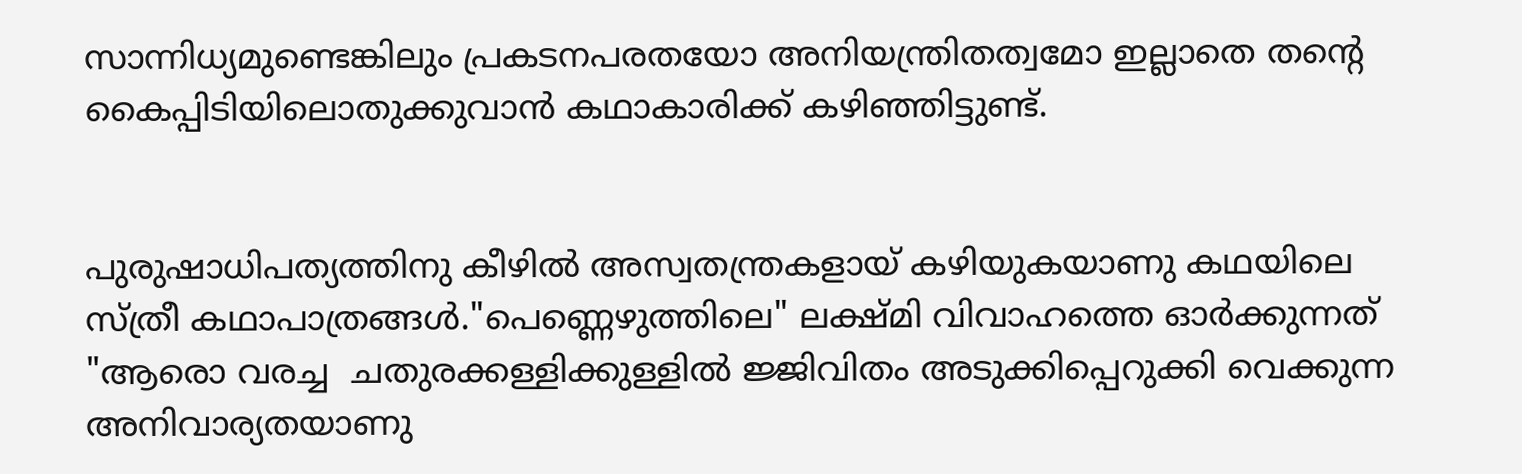സാന്നിധ്യമുണ്ടെങ്കിലും പ്രകടനപരതയോ അനിയന്ത്രിതത്വമോ ഇല്ലാതെ തന്റെ കൈപ്പിടിയിലൊതുക്കുവാന്‍ കഥാകാരിക്ക് കഴിഞ്ഞിട്ടുണ്ട്.


പുരുഷാധിപത്യത്തിനു കീഴില്‍ അസ്വതന്ത്രകളായ് കഴിയുകയാണു കഥയിലെ സ്ത്രീ കഥാപാത്രങ്ങള്‍."പെണ്ണെഴുത്തിലെ" ലക്ഷ്മി വിവാഹത്തെ ഓര്‍ക്കുന്നത് "ആരൊ വരച്ച  ചതുരക്കള്ളിക്കുള്ളില്‍ ജ്ജിവിതം അടുക്കിപ്പെറുക്കി വെക്കുന്ന അനിവാര്യതയാണു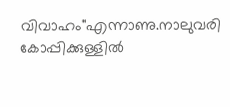വിവാഹം"എന്നാണു.നാലുവരി കോപ്പിക്കുള്ളില്‍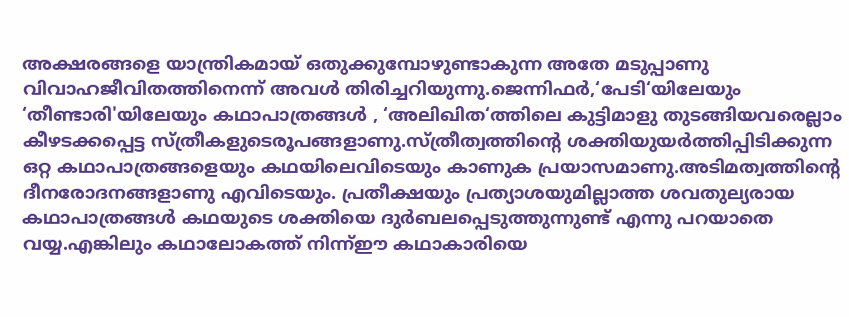അക്ഷരങ്ങളെ യാന്ത്രികമായ് ഒതുക്കുമ്പോഴുണ്ടാകുന്ന അതേ മടുപ്പാണു വിവാഹജീവിതത്തിനെന്ന് അവള്‍ തിരിച്ചറിയുന്നു.ജെന്നിഫര്‍,‘പേടി‘യിലേയും ‘തീണ്ടാരി'യിലേയും കഥാപാത്രങ്ങള്‍ , ‘അലിഖിത‘ത്തിലെ കുട്ടിമാളു തുടങ്ങിയവരെല്ലാം കീഴടക്കപ്പെട്ട സ്ത്രീകളുടെരൂപങ്ങളാണു.സ്ത്രീത്വത്തിന്റെ ശക്തിയുയര്‍ത്തിപ്പിടിക്കുന്ന ഒറ്റ കഥാപാത്രങ്ങളെയും കഥയിലെവിടെയും കാണുക പ്രയാസമാണു.അടിമത്വത്തിന്റെ ദീനരോദനങ്ങളാണു എവിടെയും. പ്രതീക്ഷയും പ്രത്യാശയുമില്ലാത്ത ശവതുല്യരായ കഥാപാത്രങ്ങള്‍ കഥയുടെ ശക്തിയെ ദുര്‍ബലപ്പെടുത്തുന്നുണ്ട് എന്നു പറയാതെ വയ്യ.എങ്കിലും കഥാലോകത്ത് നിന്ന്ഈ കഥാകാരിയെ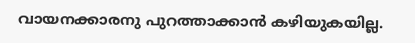വായനക്കാരനു പുറത്താക്കാന്‍ കഴിയുകയില്ല.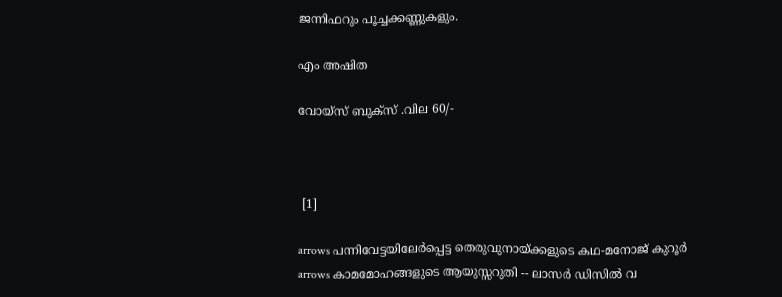ജന്നിഫറും പൂച്ചക്കണ്ണുകളും.

എം അഷിത

വോയ്സ് ബുക്സ് .വില 60/-



 [1]

arrows പന്നിവേട്ടയിലേര്‍പ്പെട്ട തെരുവുനായ്ക്കളുടെ കഥ-മനോജ് കുറൂര്‍
arrows കാമമോഹങ്ങളുടെ ആയുസ്സറുതി -- ലാസര്‍ ഡിസില്‍ വ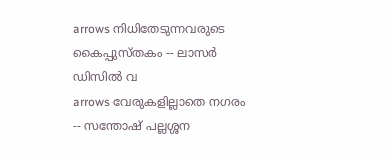arrows നിധിതേടുന്നവരുടെ കൈപ്പുസ്തകം -- ലാസര്‍ ഡിസില്‍ വ
arrows വേരുകളില്ലാതെ നഗരം -- സന്തോഷ് പല്ലശ്ശന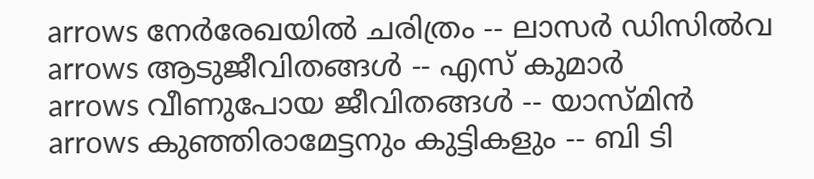arrows നേര്‍രേഖയില്‍ ചരിത്രം -- ലാസര്‍ ഡിസില്‍വ
arrows ആടുജീവിതങ്ങള്‍ -- എസ് കുമാര്‍
arrows വീണുപോയ ജീവിതങ്ങള്‍ -- യാസ്മിന്‍
arrows കുഞ്ഞിരാമേട്ടനും കുട്ടികളും -- ബി ടി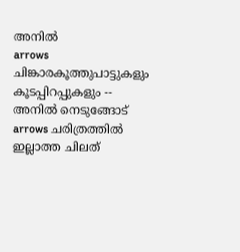അനില്‍
arrows ചിങ്കാരകൂത്തുപാട്ടുകളും കൂടപ്പിറപ്പുകളും -- അനില്‍ നെടുങ്ങോട്
arrows ചരിത്രത്തില്‍ ഇല്ലാത്ത ചിലത്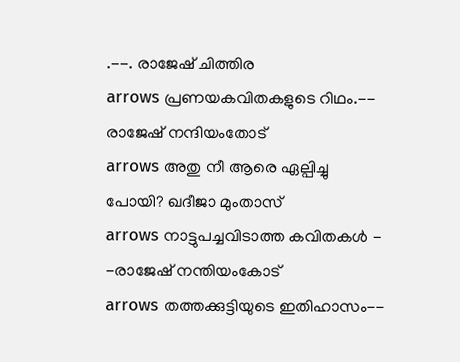.--. രാജേഷ്‌ ചിത്തിര
arrows പ്രണയകവിതകളുടെ റിഥം.-- രാജേഷ് നന്ദിയംതോട്
arrows അതു നീ ആരെ ഏല്പിച്ചു പോയി? ഖദീജാ മുംതാസ്
arrows നാട്ടുപച്ചവിടാത്ത കവിതകള്‍ - -രാജേഷ് നന്തിയംകോട്
arrows തത്തക്കുട്ടിയുടെ ഇതിഹാസം--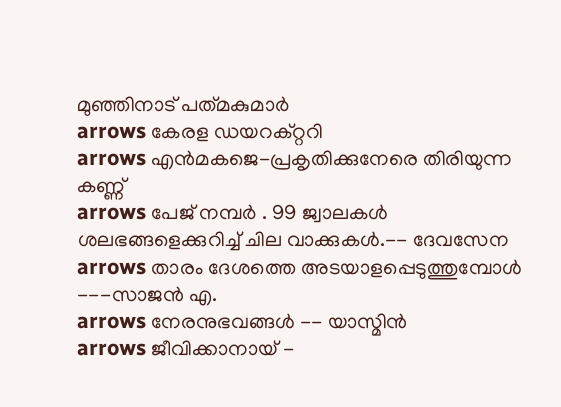മുഞ്ഞിനാട്‌ പത്‌മകുമാര്‍
arrows കേരള ഡയറക്റ്ററി
arrows എന്‍മകജെ-പ്രകൃതിക്കുനേരെ തിരിയുന്ന കണ്ണ്‌
arrows പേജ് നമ്പര്‍ . 99 ജ്വാലകള്‍ ശലഭങ്ങളെക്കുറിച്ച് ചില വാക്കുകള്‍.-- ദേവസേന
arrows താരം ദേശത്തെ അടയാളപ്പെടുത്തുമ്പോള്‍ ---സാജന്‍ എ.
arrows നേരനുഭവങ്ങള്‍ -- യാസ്മിന്‍
arrows ജീവിക്കാനായ് -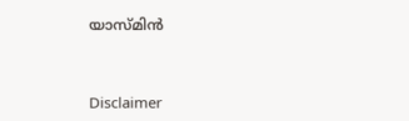യാസ്മിന്‍



Disclaimer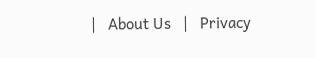|   About Us   |   Privacy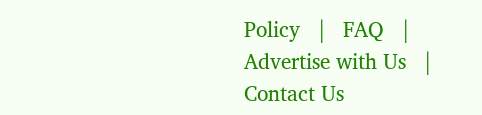Policy   |   FAQ   |   Advertise with Us   |   Contact Us